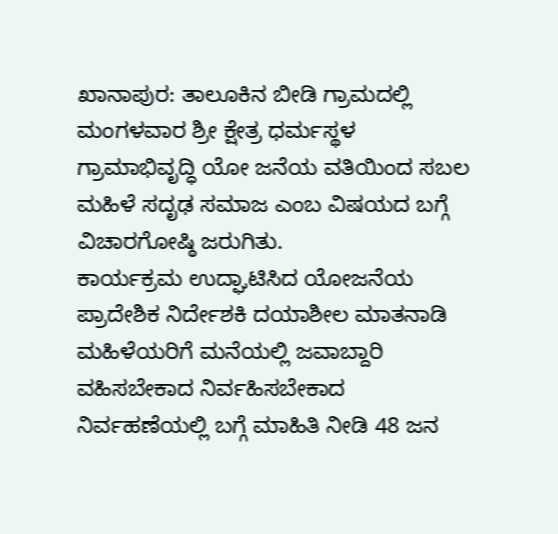ಖಾನಾಪುರ: ತಾಲೂಕಿನ ಬೀಡಿ ಗ್ರಾಮದಲ್ಲಿ ಮಂಗಳವಾರ ಶ್ರೀ ಕ್ಷೇತ್ರ ಧರ್ಮಸ್ಥಳ ಗ್ರಾಮಾಭಿವೃದ್ಧಿ ಯೋ ಜನೆಯ ವತಿಯಿಂದ ಸಬಲ ಮಹಿಳೆ ಸದೃಢ ಸಮಾಜ ಎಂಬ ವಿಷಯದ ಬಗ್ಗೆ ವಿಚಾರಗೋಷ್ಠಿ ಜರುಗಿತು.
ಕಾರ್ಯಕ್ರಮ ಉದ್ಘಾಟಿಸಿದ ಯೋಜನೆಯ ಪ್ರಾದೇಶಿಕ ನಿರ್ದೇಶಕಿ ದಯಾಶೀಲ ಮಾತನಾಡಿ ಮಹಿಳೆಯರಿಗೆ ಮನೆಯಲ್ಲಿ ಜವಾಬ್ದಾರಿ ವಹಿಸಬೇಕಾದ ನಿರ್ವಹಿಸಬೇಕಾದ ನಿರ್ವಹಣೆಯಲ್ಲಿ ಬಗ್ಗೆ ಮಾಹಿತಿ ನೀಡಿ 48 ಜನ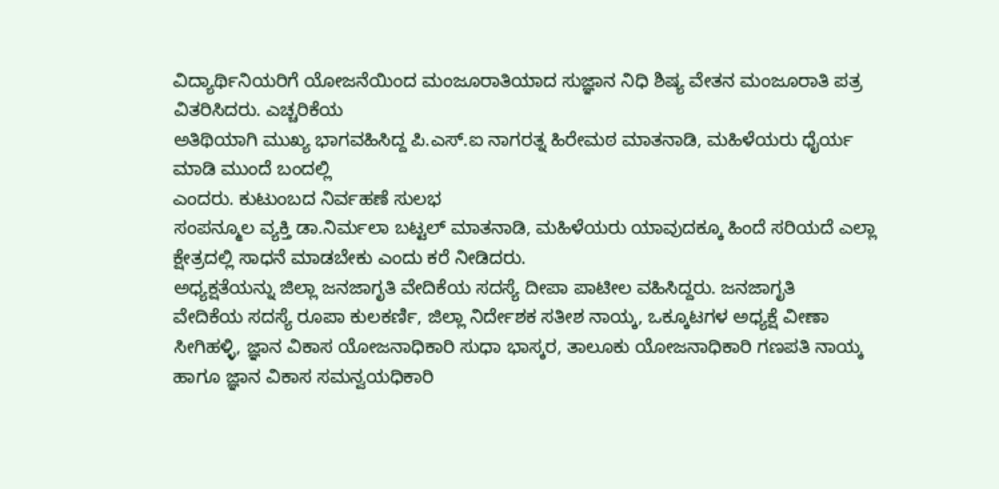ವಿದ್ಯಾರ್ಥಿನಿಯರಿಗೆ ಯೋಜನೆಯಿಂದ ಮಂಜೂರಾತಿಯಾದ ಸುಜ್ಞಾನ ನಿಧಿ ಶಿಷ್ಯ ವೇತನ ಮಂಜೂರಾತಿ ಪತ್ರ ವಿತರಿಸಿದರು. ಎಚ್ಚರಿಕೆಯ
ಅತಿಥಿಯಾಗಿ ಮುಖ್ಯ ಭಾಗವಹಿಸಿದ್ದ ಪಿ.ಎಸ್.ಐ ನಾಗರತ್ನ ಹಿರೇಮಠ ಮಾತನಾಡಿ, ಮಹಿಳೆಯರು ಧೈರ್ಯ ಮಾಡಿ ಮುಂದೆ ಬಂದಲ್ಲಿ
ಎಂದರು. ಕುಟುಂಬದ ನಿರ್ವಹಣೆ ಸುಲಭ
ಸಂಪನ್ಮೂಲ ವ್ಯಕ್ತಿ ಡಾ.ನಿರ್ಮಲಾ ಬಟ್ಟಲ್ ಮಾತನಾಡಿ, ಮಹಿಳೆಯರು ಯಾವುದಕ್ಕೂ ಹಿಂದೆ ಸರಿಯದೆ ಎಲ್ಲಾ ಕ್ಷೇತ್ರದಲ್ಲಿ ಸಾಧನೆ ಮಾಡಬೇಕು ಎಂದು ಕರೆ ನೀಡಿದರು.
ಅಧ್ಯಕ್ಷತೆಯನ್ನು ಜಿಲ್ಲಾ ಜನಜಾಗೃತಿ ವೇದಿಕೆಯ ಸದಸ್ಯೆ ದೀಪಾ ಪಾಟೀಲ ವಹಿಸಿದ್ದರು. ಜನಜಾಗೃತಿ
ವೇದಿಕೆಯ ಸದಸ್ಯೆ ರೂಪಾ ಕುಲಕರ್ಣಿ, ಜಿಲ್ಲಾ ನಿರ್ದೇಶಕ ಸತೀಶ ನಾಯ್ಕ, ಒಕ್ಕೂಟಗಳ ಅಧ್ಯಕ್ಷೆ ವೀಣಾ ಸೀಗಿಹಳ್ಳಿ, ಜ್ಞಾನ ವಿಕಾಸ ಯೋಜನಾಧಿಕಾರಿ ಸುಧಾ ಭಾಸ್ಕರ, ತಾಲೂಕು ಯೋಜನಾಧಿಕಾರಿ ಗಣಪತಿ ನಾಯ್ಕ ಹಾಗೂ ಜ್ಞಾನ ವಿಕಾಸ ಸಮನ್ವಯಧಿಕಾರಿ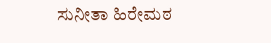ಸುನೀತಾ ಹಿರೇಮಠ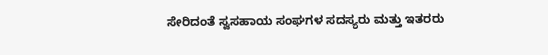ಸೇರಿದಂತೆ ಸ್ವಸಹಾಯ ಸಂಘಗಳ ಸದಸ್ಯರು ಮತ್ತು ಇತರರು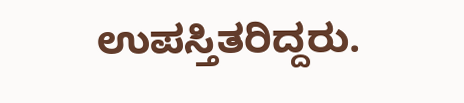ಉಪಸ್ತಿತರಿದ್ದರು.